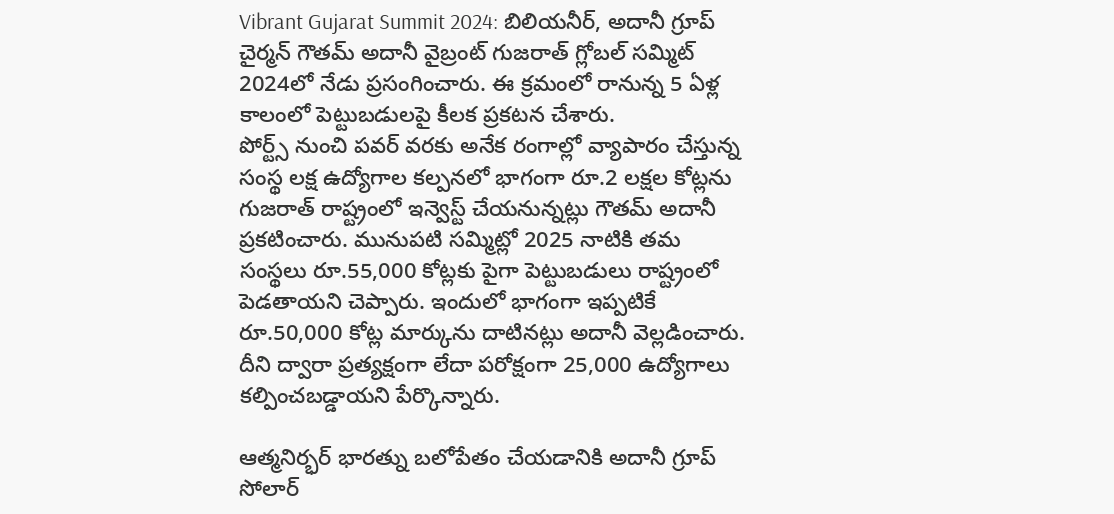Vibrant Gujarat Summit 2024: బిలియనీర్, అదానీ గ్రూప్ చైర్మన్ గౌతమ్ అదానీ వైబ్రంట్ గుజరాత్ గ్లోబల్ సమ్మిట్ 2024లో నేడు ప్రసంగించారు. ఈ క్రమంలో రానున్న 5 ఏళ్ల కాలంలో పెట్టుబడులపై కీలక ప్రకటన చేశారు.
పోర్ట్స్ నుంచి పవర్ వరకు అనేక రంగాల్లో వ్యాపారం చేస్తున్న సంస్థ లక్ష ఉద్యోగాల కల్పనలో భాగంగా రూ.2 లక్షల కోట్లను గుజరాత్ రాష్ట్రంలో ఇన్వెస్ట్ చేయనున్నట్లు గౌతమ్ అదానీ ప్రకటించారు. మునుపటి సమ్మిట్లో 2025 నాటికి తమ సంస్థలు రూ.55,000 కోట్లకు పైగా పెట్టుబడులు రాష్ట్రంలో పెడతాయని చెప్పారు. ఇందులో భాగంగా ఇప్పటికే రూ.50,000 కోట్ల మార్కును దాటినట్లు అదానీ వెల్లడించారు. దీని ద్వారా ప్రత్యక్షంగా లేదా పరోక్షంగా 25,000 ఉద్యోగాలు కల్పించబడ్డాయని పేర్కొన్నారు.

ఆత్మనిర్భర్ భారత్ను బలోపేతం చేయడానికి అదానీ గ్రూప్ సోలార్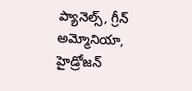ప్యానెల్స్, గ్రీన్ అమ్మోనియా, హైడ్రోజన్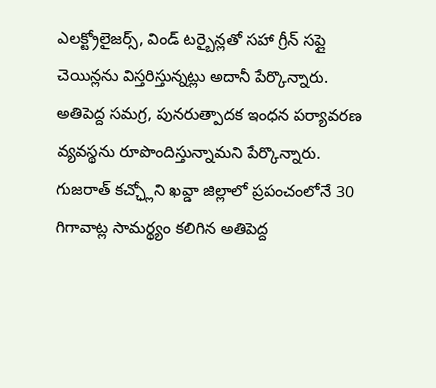ఎలక్ట్రోలైజర్స్, విండ్ టర్బైన్లతో సహా గ్రీన్ సప్లై చెయిన్లను విస్తరిస్తున్నట్లు అదానీ పేర్కొన్నారు. అతిపెద్ద సమగ్ర, పునరుత్పాదక ఇంధన పర్యావరణ వ్యవస్థను రూపొందిస్తున్నామని పేర్కొన్నారు. గుజరాత్ కచ్ఛ్లోని ఖవ్డా జిల్లాలో ప్రపంచంలోనే 30 గిగావాట్ల సామర్థ్యం కలిగిన అతిపెద్ద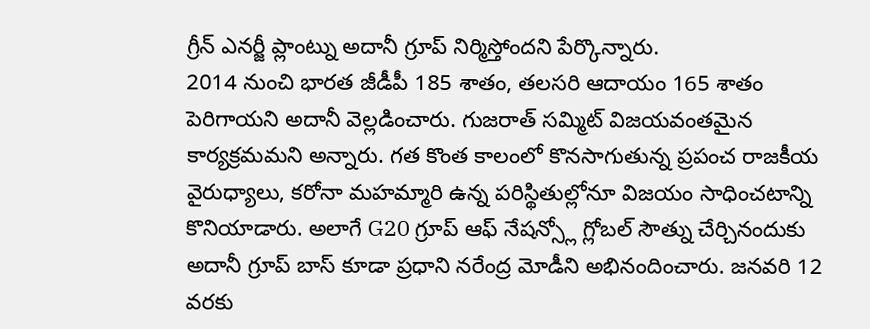గ్రీన్ ఎనర్జీ ప్లాంట్ను అదానీ గ్రూప్ నిర్మిస్తోందని పేర్కొన్నారు.
2014 నుంచి భారత జీడీపీ 185 శాతం, తలసరి ఆదాయం 165 శాతం పెరిగాయని అదానీ వెల్లడించారు. గుజరాత్ సమ్మిట్ విజయవంతమైన కార్యక్రమమని అన్నారు. గత కొంత కాలంలో కొనసాగుతున్న ప్రపంచ రాజకీయ వైరుధ్యాలు, కరోనా మహమ్మారి ఉన్న పరిస్థితుల్లోనూ విజయం సాధించటాన్ని కొనియాడారు. అలాగే G20 గ్రూప్ ఆఫ్ నేషన్స్లో గ్లోబల్ సౌత్ను చేర్చినందుకు అదానీ గ్రూప్ బాస్ కూడా ప్రధాని నరేంద్ర మోడీని అభినందించారు. జనవరి 12 వరకు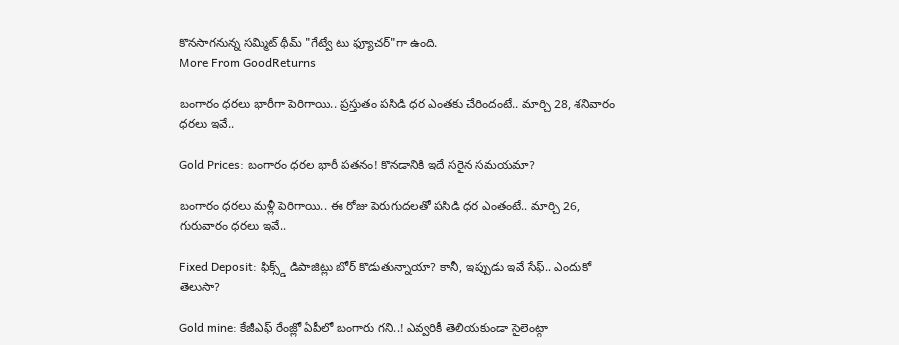కొనసాగనున్న సమ్మిట్ థీమ్ "గేట్వే టు ఫ్యూచర్"గా ఉంది.
More From GoodReturns

బంగారం ధరలు భారీగా పెరిగాయి.. ప్రస్తుతం పసిడి ధర ఎంతకు చేరిందంటే.. మార్చి 28, శనివారం ధరలు ఇవే..

Gold Prices: బంగారం ధరల భారీ పతనం! కొనడానికి ఇదే సరైన సమయమా?

బంగారం ధరలు మళ్లీ పెరిగాయి.. ఈ రోజు పెరుగుదలతో పసిడి ధర ఎంతంటే.. మార్చి 26, గురువారం ధరలు ఇవే..

Fixed Deposit: ఫిక్స్డ్ డిపాజిట్లు బోర్ కొడుతున్నాయా? కానీ, ఇప్పుడు ఇవే సేఫ్.. ఎందుకో తెలుసా?

Gold mine: కేజీఎఫ్ రేంజ్లో ఏపీలో బంగారు గని..! ఎవ్వరికీ తెలియకుండా సైలెంట్గా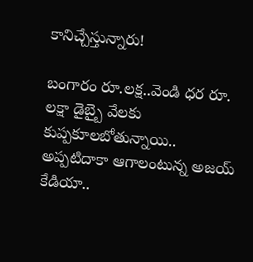కానిచ్చేస్తున్నారు!

బంగారం రూ.లక్ష..వెండి ధర రూ. లక్షా డైబ్బై వేలకు కుప్పకూలబోతున్నాయి.. అప్పటిదాకా ఆగాలంటున్న అజయ్ కేడియా..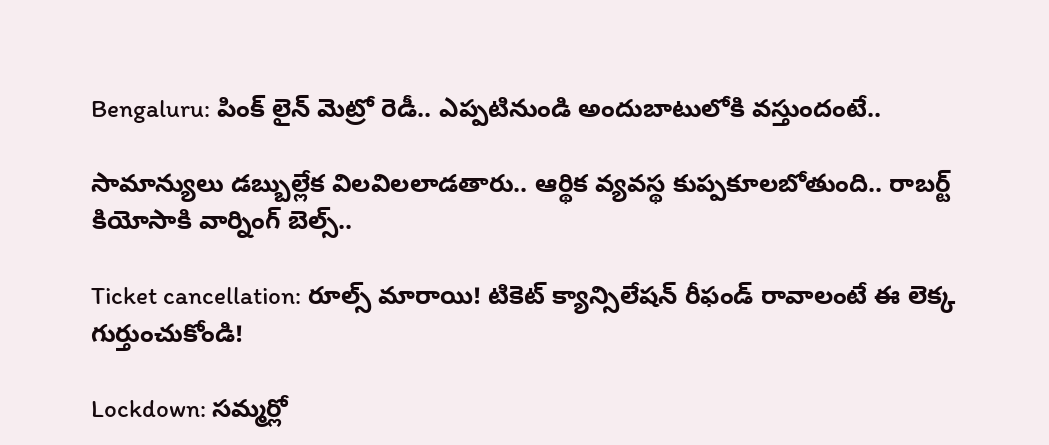Bengaluru: పింక్ లైన్ మెట్రో రెడీ.. ఎప్పటినుండి అందుబాటులోకి వస్తుందంటే..

సామాన్యులు డబ్బుల్లేక విలవిలలాడతారు.. ఆర్థిక వ్యవస్థ కుప్పకూలబోతుంది.. రాబర్ట్ కియోసాకి వార్నింగ్ బెల్స్..

Ticket cancellation: రూల్స్ మారాయి! టికెట్ క్యాన్సిలేషన్ రీఫండ్ రావాలంటే ఈ లెక్క గుర్తుంచుకోండి!

Lockdown: సమ్మర్లో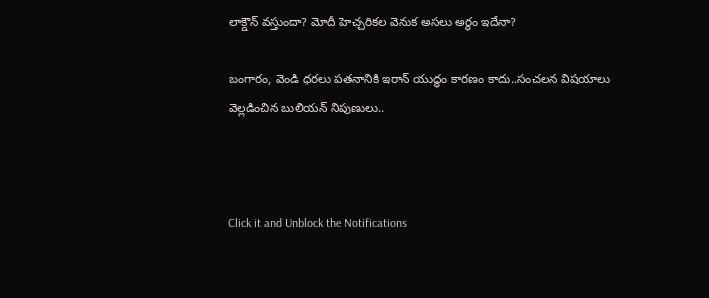లాక్డౌన్ వస్తుందా? మోదీ హెచ్చరికల వెనుక అసలు అర్థం ఇదేనా?

బంగారం, వెండి ధరలు పతనానికి ఇరాన్ యుద్ధం కారణం కాదు..సంచలన విషయాలు వెల్లడించిన బులియన్ నిపుణులు..



Click it and Unblock the Notifications